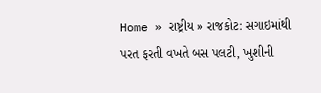Home » રાષ્ટ્રીય » રાજકોટ: સગાઇમાંથી પરત ફરતી વખતે બસ પલટી, ખુશીની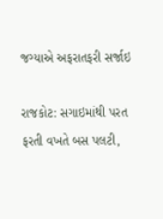જગ્યાએ અફરાતફરી સર્જાઇ

રાજકોટ: સગાઇમાંથી પરત ફરતી વખતે બસ પલટી,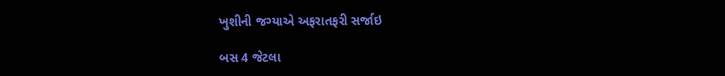ખુશીની જગ્યાએ અફરાતફરી સર્જાઇ

બસ 4 જેટલા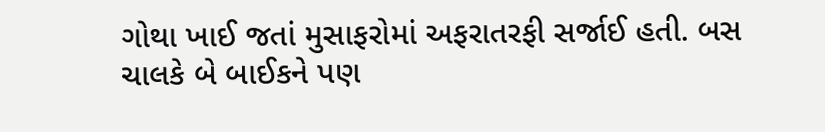ગોથા ખાઈ જતાં મુસાફરોમાં અફરાતરફી સર્જાઈ હતી. બસ ચાલકે બે બાઈકને પણ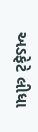અડફેટે લીધા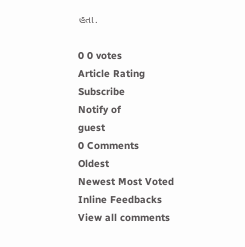હતા.

0 0 votes
Article Rating
Subscribe
Notify of
guest
0 Comments
Oldest
Newest Most Voted
Inline Feedbacks
View all comments